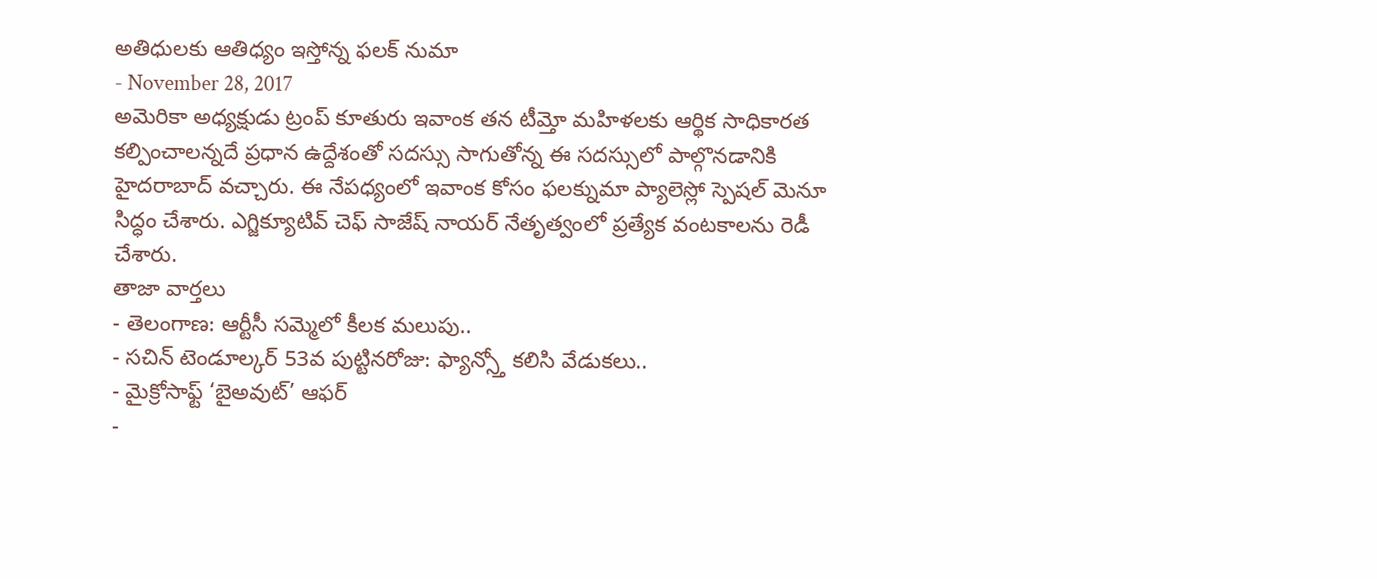అతిధులకు ఆతిధ్యం ఇస్తోన్న ఫలక్ నుమా
- November 28, 2017
అమెరికా అధ్యక్షుడు ట్రంప్ కూతురు ఇవాంక తన టీమ్తో మహిళలకు ఆర్థిక సాధికారత కల్పించాలన్నదే ప్రధాన ఉద్దేశంతో సదస్సు సాగుతోన్న ఈ సదస్సులో పాల్గొనడానికి హైదరాబాద్ వచ్చారు. ఈ నేపధ్యంలో ఇవాంక కోసం ఫలక్నుమా ప్యాలెస్లో స్పెషల్ మెనూ సిద్ధం చేశారు. ఎగ్జిక్యూటివ్ చెఫ్ సాజేష్ నాయర్ నేతృత్వంలో ప్రత్యేక వంటకాలను రెడీ చేశారు.
తాజా వార్తలు
- తెలంగాణ: ఆర్టీసీ సమ్మెలో కీలక మలుపు..
- సచిన్ టెండూల్కర్ 53వ పుట్టినరోజు: ఫ్యాన్స్తో కలిసి వేడుకలు..
- మైక్రోసాఫ్ట్ ‘బైఅవుట్’ ఆఫర్
-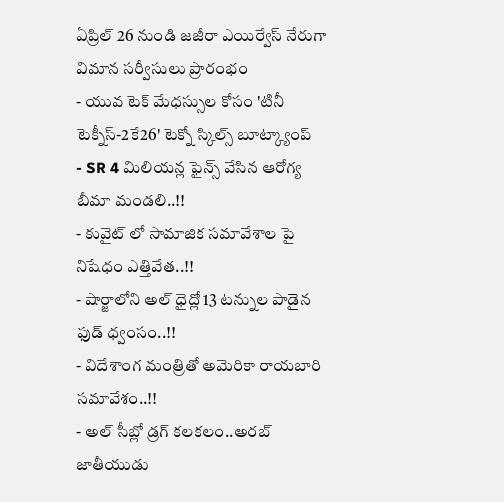ఏప్రిల్ 26 నుండి జజీరా ఎయిర్వేస్ నేరుగా విమాన సర్వీసులు ప్రారంభం
- యువ టెక్ మేధస్సుల కోసం 'టినీ టెక్నీస్-2కే26' టెక్నో స్కిల్స్ బూట్క్యాంప్
- SR 4 మిలియన్ల ఫైన్స్ వేసిన ఆరోగ్య బీమా మండలి..!!
- కువైట్ లో సామాజిక సమావేశాల పై నిషేధం ఎత్తివేత..!!
- షార్జాలోని అల్ ధైద్లో 13 టన్నుల పాడైన ఫుడ్ ధ్వంసం..!!
- విదేశాంగ మంత్రితో అమెరికా రాయబారి సమావేశం..!!
- అల్ సీబ్లో డ్రగ్ కలకలం..అరబ్ జాతీయుడు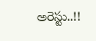అరెస్టు..!!